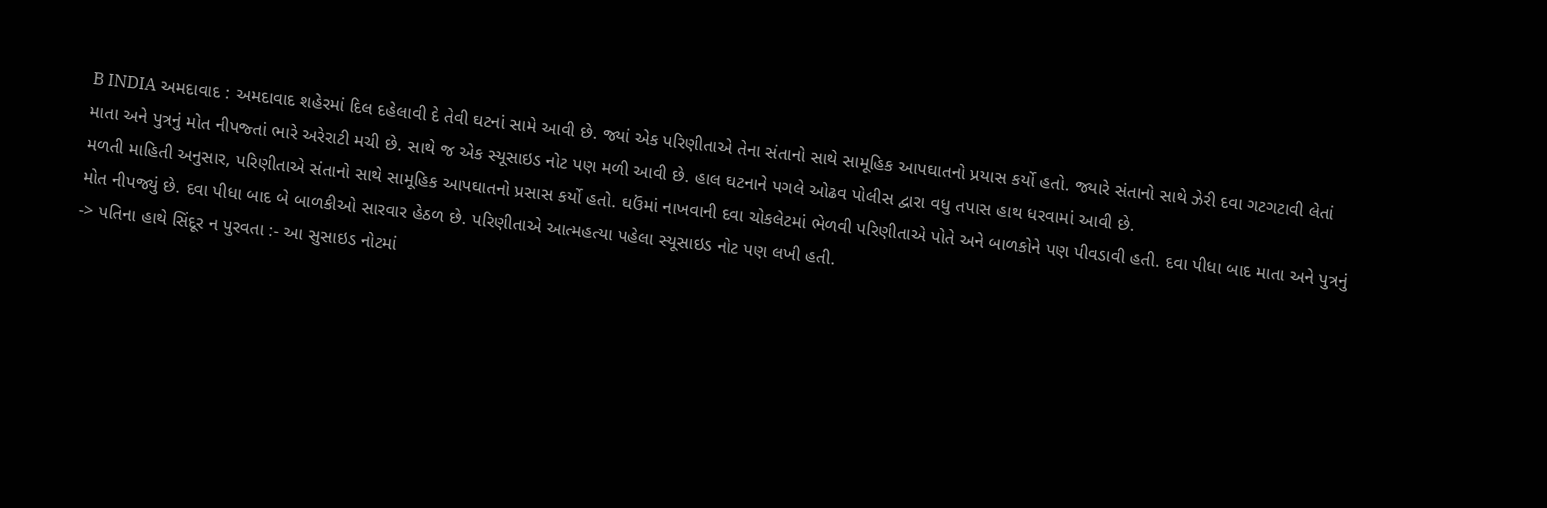B INDIA અમદાવાદ : અમદાવાદ શહેરમાં દિલ દહેલાવી દે તેવી ઘટનાં સામે આવી છે. જ્યાં એક પરિણીતાએ તેના સંતાનો સાથે સામૂહિક આપઘાતનો પ્રયાસ કર્યો હતો. જ્યારે સંતાનો સાથે ઝેરી દવા ગટગટાવી લેતાં માતા અને પુત્રનું મોત નીપજ્તાં ભારે અરેરાટી મચી છે. સાથે જ એક સ્યૂસાઇડ નોટ પણ મળી આવી છે. હાલ ઘટનાને પગલે ઓઢવ પોલીસ દ્વારા વધુ તપાસ હાથ ધરવામાં આવી છે.
મળતી માહિતી અનુસાર, પરિણીતાએ સંતાનો સાથે સામૂહિક આપઘાતનો પ્રસાસ કર્યો હતો. ઘઉંમાં નાખવાની દવા ચોકલેટમાં ભેળવી પરિણીતાએ પોતે અને બાળકોને પણ પીવડાવી હતી. દવા પીધા બાદ માતા અને પુત્રનું મોત નીપજ્યું છે. દવા પીધા બાદ બે બાળકીઓ સારવાર હેઠળ છે. પરિણીતાએ આત્મહત્યા પહેલા સ્યૂસાઇડ નોટ પણ લખી હતી.
-> પતિના હાથે સિંદૂર ન પુરવતા :- આ સુસાઇડ નોટમાં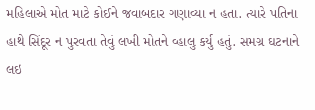મહિલાએ મોત માટે કોઈને જવાબદાર ગણાવ્યા ન હતા. ત્યારે પતિના હાથે સિંદૂર ન પુરવતા તેવું લખી મોતને વ્હાલુ કર્યુ હતું. સમગ્ર ઘટનાને લઇ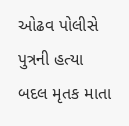ઓઢવ પોલીસે પુત્રની હત્યા બદલ મૃતક માતા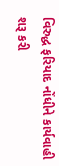વિરુદ્ધ ફરિયાદ નોંધીને કાર્યવાહી શરૂ કરી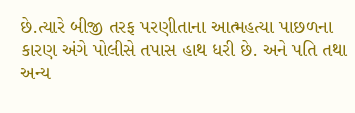છે.ત્યારે બીજી તરફ પરણીતાના આત્મહત્યા પાછળના કારણ અંગે પોલીસે તપાસ હાથ ધરી છે. અને પતિ તથા અન્ય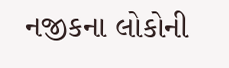નજીકના લોકોની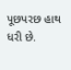પૂછપરછ હાથ ધરી છે.